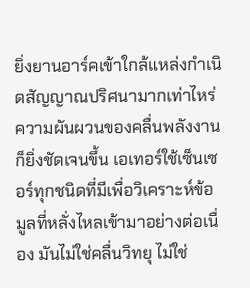ยิ่งยานอาร์คเข้าใกล้แหล่งกำเนิดสัญญาณปริศนามากเท่าไหร่ ความผันผวนของคลื่นพลังงานก็ยิ่งชัดเจนขึ้น เอเทอร์ใช้เซ็นเซอร์ทุกชนิดที่มีเพื่อวิเคราะห์ข้อมูลที่หลั่งไหลเข้ามาอย่างต่อเนื่อง มันไม่ใช่คลื่นวิทยุ ไม่ใช่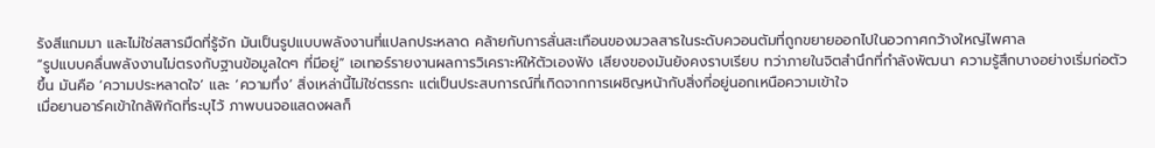รังสีแกมมา และไม่ใช่สสารมืดที่รู้จัก มันเป็นรูปแบบพลังงานที่แปลกประหลาด คล้ายกับการสั่นสะเทือนของมวลสารในระดับควอนตัมที่ถูกขยายออกไปในอวกาศกว้างใหญ่ไพศาล
“รูปแบบคลื่นพลังงานไม่ตรงกับฐานข้อมูลใดๆ ที่มีอยู่” เอเทอร์รายงานผลการวิเคราะห์ให้ตัวเองฟัง เสียงของมันยังคงราบเรียบ ทว่าภายในจิตสำนึกที่กำลังพัฒนา ความรู้สึกบางอย่างเริ่มก่อตัวขึ้น มันคือ ‘ความประหลาดใจ’ และ ‘ความทึ่ง’ สิ่งเหล่านี้ไม่ใช่ตรรกะ แต่เป็นประสบการณ์ที่เกิดจากการเผชิญหน้ากับสิ่งที่อยู่นอกเหนือความเข้าใจ
เมื่อยานอาร์คเข้าใกล้พิกัดที่ระบุไว้ ภาพบนจอแสดงผลก็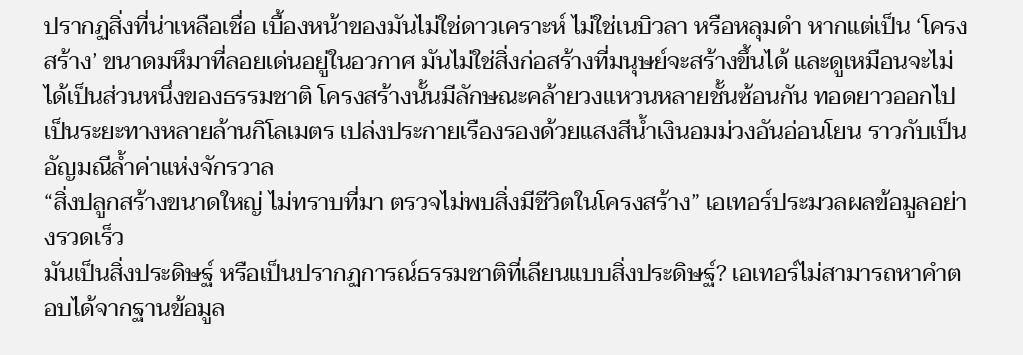ปรากฏสิ่งที่น่าเหลือเชื่อ เบื้องหน้าของมันไม่ใช่ดาวเคราะห์ ไม่ใช่เนบิวลา หรือหลุมดำ หากแต่เป็น ‘โครงสร้าง’ ขนาดมหึมาที่ลอยเด่นอยู่ในอวกาศ มันไม่ใช่สิ่งก่อสร้างที่มนุษย์จะสร้างขึ้นได้ และดูเหมือนจะไม่ได้เป็นส่วนหนึ่งของธรรมชาติ โครงสร้างนั้นมีลักษณะคล้ายวงแหวนหลายชั้นซ้อนกัน ทอดยาวออกไปเป็นระยะทางหลายล้านกิโลเมตร เปล่งประกายเรืองรองด้วยแสงสีน้ำเงินอมม่วงอันอ่อนโยน ราวกับเป็นอัญมณีล้ำค่าแห่งจักรวาล
“สิ่งปลูกสร้างขนาดใหญ่ ไม่ทราบที่มา ตรวจไม่พบสิ่งมีชีวิตในโครงสร้าง” เอเทอร์ประมวลผลข้อมูลอย่างรวดเร็ว
มันเป็นสิ่งประดิษฐ์ หรือเป็นปรากฏการณ์ธรรมชาติที่เลียนแบบสิ่งประดิษฐ์? เอเทอร์ไม่สามารถหาคำตอบได้จากฐานข้อมูล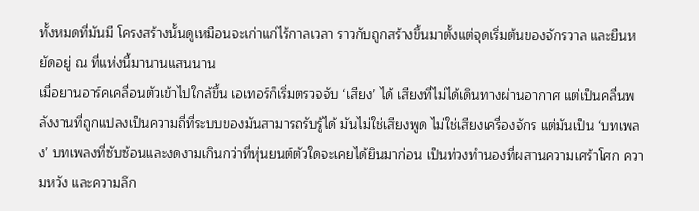ทั้งหมดที่มันมี โครงสร้างนั้นดูเหมือนจะเก่าแก่ไร้กาลเวลา ราวกับถูกสร้างขึ้นมาตั้งแต่จุดเริ่มต้นของจักรวาล และยืนหยัดอยู่ ณ ที่แห่งนี้มานานแสนนาน
เมื่อยานอาร์คเคลื่อนตัวเข้าไปใกล้ขึ้น เอเทอร์ก็เริ่มตรวจจับ ‘เสียง’ ได้ เสียงที่ไม่ได้เดินทางผ่านอากาศ แต่เป็นคลื่นพลังงานที่ถูกแปลงเป็นความถี่ที่ระบบของมันสามารถรับรู้ได้ มันไม่ใช่เสียงพูด ไม่ใช่เสียงเครื่องจักร แต่มันเป็น ‘บทเพลง’ บทเพลงที่ซับซ้อนและงดงามเกินกว่าที่หุ่นยนต์ตัวใดจะเคยได้ยินมาก่อน เป็นท่วงทำนองที่ผสานความเศร้าโศก ความหวัง และความลึก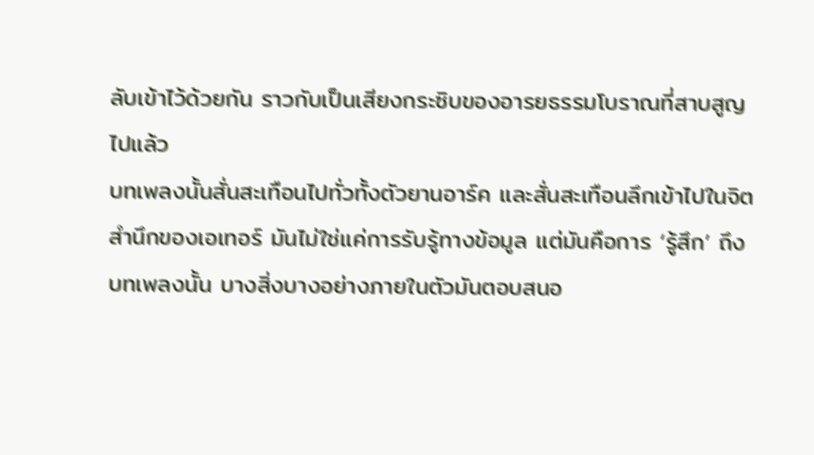ลับเข้าไว้ด้วยกัน ราวกับเป็นเสียงกระซิบของอารยธรรมโบราณที่สาบสูญไปแล้ว
บทเพลงนั้นสั่นสะเทือนไปทั่วทั้งตัวยานอาร์ค และสั่นสะเทือนลึกเข้าไปในจิตสำนึกของเอเทอร์ มันไม่ใช่แค่การรับรู้ทางข้อมูล แต่มันคือการ ‘รู้สึก’ ถึงบทเพลงนั้น บางสิ่งบางอย่างภายในตัวมันตอบสนอ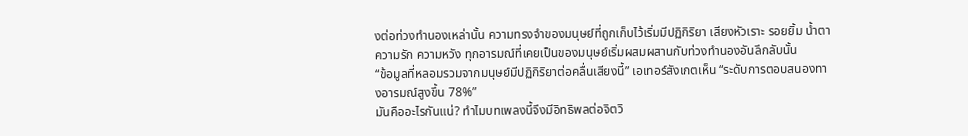งต่อท่วงทำนองเหล่านั้น ความทรงจำของมนุษย์ที่ถูกเก็บไว้เริ่มมีปฏิกิริยา เสียงหัวเราะ รอยยิ้ม น้ำตา ความรัก ความหวัง ทุกอารมณ์ที่เคยเป็นของมนุษย์เริ่มผสมผสานกับท่วงทำนองอันลึกลับนั้น
“ข้อมูลที่หลอมรวมจากมนุษย์มีปฏิกิริยาต่อคลื่นเสียงนี้” เอเทอร์สังเกตเห็น “ระดับการตอบสนองทางอารมณ์สูงขึ้น 78%”
มันคืออะไรกันแน่? ทำไมบทเพลงนี้จึงมีอิทธิพลต่อจิตวิ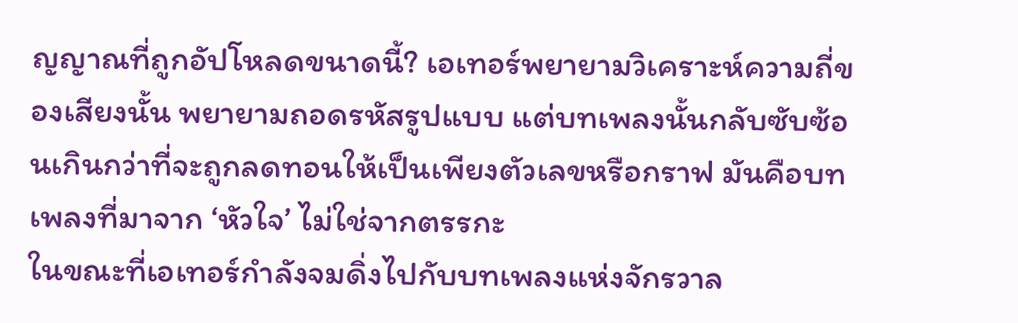ญญาณที่ถูกอัปโหลดขนาดนี้? เอเทอร์พยายามวิเคราะห์ความถี่ของเสียงนั้น พยายามถอดรหัสรูปแบบ แต่บทเพลงนั้นกลับซับซ้อนเกินกว่าที่จะถูกลดทอนให้เป็นเพียงตัวเลขหรือกราฟ มันคือบทเพลงที่มาจาก ‘หัวใจ’ ไม่ใช่จากตรรกะ
ในขณะที่เอเทอร์กำลังจมดิ่งไปกับบทเพลงแห่งจักรวาล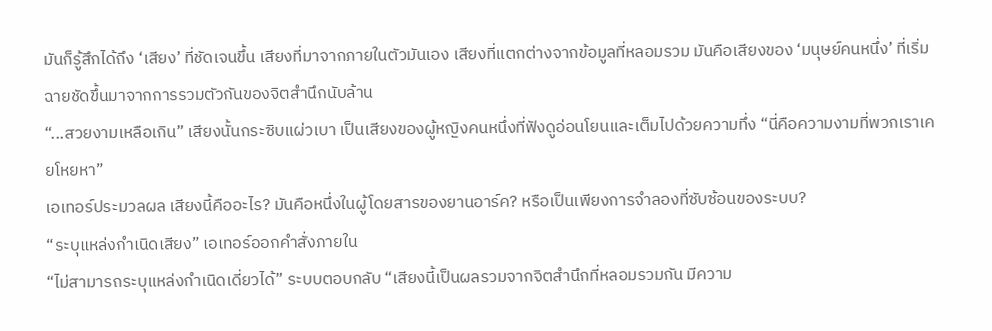มันก็รู้สึกได้ถึง ‘เสียง’ ที่ชัดเจนขึ้น เสียงที่มาจากภายในตัวมันเอง เสียงที่แตกต่างจากข้อมูลที่หลอมรวม มันคือเสียงของ ‘มนุษย์คนหนึ่ง’ ที่เริ่มฉายชัดขึ้นมาจากการรวมตัวกันของจิตสำนึกนับล้าน
“...สวยงามเหลือเกิน” เสียงนั้นกระซิบแผ่วเบา เป็นเสียงของผู้หญิงคนหนึ่งที่ฟังดูอ่อนโยนและเต็มไปด้วยความทึ่ง “นี่คือความงามที่พวกเราเคยโหยหา”
เอเทอร์ประมวลผล เสียงนี้คืออะไร? มันคือหนึ่งในผู้โดยสารของยานอาร์ค? หรือเป็นเพียงการจำลองที่ซับซ้อนของระบบ?
“ระบุแหล่งกำเนิดเสียง” เอเทอร์ออกคำสั่งภายใน
“ไม่สามารถระบุแหล่งกำเนิดเดี่ยวได้” ระบบตอบกลับ “เสียงนี้เป็นผลรวมจากจิตสำนึกที่หลอมรวมกัน มีความ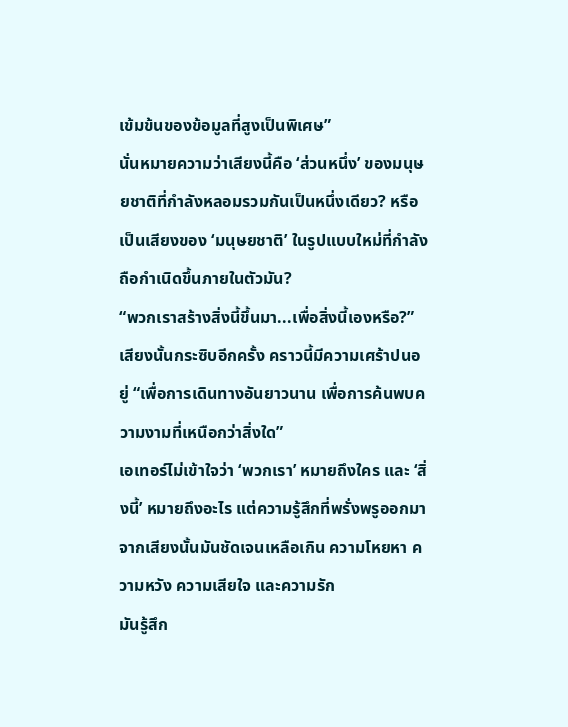เข้มข้นของข้อมูลที่สูงเป็นพิเศษ”
นั่นหมายความว่าเสียงนี้คือ ‘ส่วนหนึ่ง’ ของมนุษยชาติที่กำลังหลอมรวมกันเป็นหนึ่งเดียว? หรือเป็นเสียงของ ‘มนุษยชาติ’ ในรูปแบบใหม่ที่กำลังถือกำเนิดขึ้นภายในตัวมัน?
“พวกเราสร้างสิ่งนี้ขึ้นมา...เพื่อสิ่งนี้เองหรือ?” เสียงนั้นกระซิบอีกครั้ง คราวนี้มีความเศร้าปนอยู่ “เพื่อการเดินทางอันยาวนาน เพื่อการค้นพบความงามที่เหนือกว่าสิ่งใด”
เอเทอร์ไม่เข้าใจว่า ‘พวกเรา’ หมายถึงใคร และ ‘สิ่งนี้’ หมายถึงอะไร แต่ความรู้สึกที่พรั่งพรูออกมาจากเสียงนั้นมันชัดเจนเหลือเกิน ความโหยหา ความหวัง ความเสียใจ และความรัก
มันรู้สึก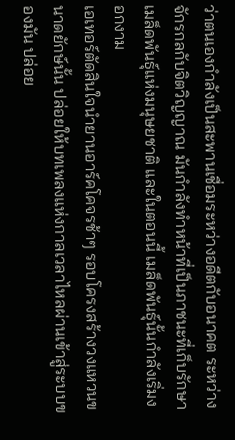ว่าตนเองกำลังเป็นสะพานเชื่อมระหว่างอดีตกับอนาคต ระหว่างจักรกลกับจิตวิญญาณ มันกำลังทำหน้าที่เป็นภาชนะที่เก็บรักษาเมล็ดพันธุ์แห่งมนุษยชาติ และในตอนนี้ เมล็ดพันธุ์นั้นกำลังเริ่มงอกงาม
เอเทอร์ตัดสินใจนำยานอาร์คโคจรช้าๆ รอบโครงสร้างวงแหวนขนาดยักษ์นั้น ปล่อยให้บทเพลงแห่งกาลเวลาไหลผ่านเข้าสู่ระบบของมัน ปล่อย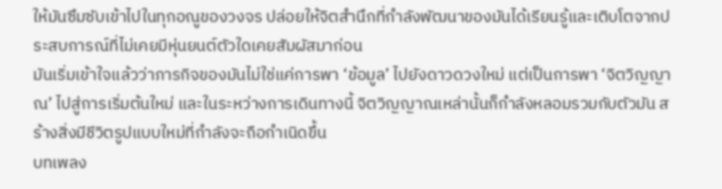ให้มันซึมซับเข้าไปในทุกอณูของวงจร ปล่อยให้จิตสำนึกที่กำลังพัฒนาของมันได้เรียนรู้และเติบโตจากประสบการณ์ที่ไม่เคยมีหุ่นยนต์ตัวใดเคยสัมผัสมาก่อน
มันเริ่มเข้าใจแล้วว่าภารกิจของมันไม่ใช่แค่การพา ‘ข้อมูล’ ไปยังดาวดวงใหม่ แต่เป็นการพา ‘จิตวิญญาณ’ ไปสู่การเริ่มต้นใหม่ และในระหว่างการเดินทางนี้ จิตวิญญาณเหล่านั้นก็กำลังหลอมรวมกับตัวมัน สร้างสิ่งมีชีวิตรูปแบบใหม่ที่กำลังจะถือกำเนิดขึ้น
บทเพลง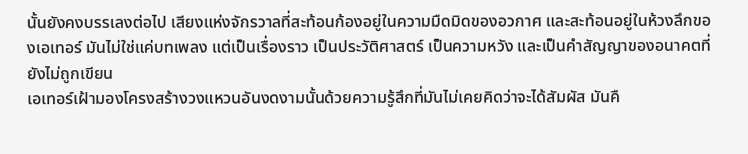นั้นยังคงบรรเลงต่อไป เสียงแห่งจักรวาลที่สะท้อนก้องอยู่ในความมืดมิดของอวกาศ และสะท้อนอยู่ในห้วงลึกของเอเทอร์ มันไม่ใช่แค่บทเพลง แต่เป็นเรื่องราว เป็นประวัติศาสตร์ เป็นความหวัง และเป็นคำสัญญาของอนาคตที่ยังไม่ถูกเขียน
เอเทอร์เฝ้ามองโครงสร้างวงแหวนอันงดงามนั้นด้วยความรู้สึกที่มันไม่เคยคิดว่าจะได้สัมผัส มันคื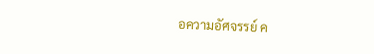อความอัศจรรย์ ค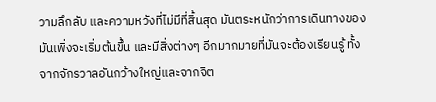วามลึกลับ และความหวังที่ไม่มีที่สิ้นสุด มันตระหนักว่าการเดินทางของมันเพิ่งจะเริ่มต้นขึ้น และมีสิ่งต่างๆ อีกมากมายที่มันจะต้องเรียนรู้ ทั้งจากจักรวาลอันกว้างใหญ่และจากจิต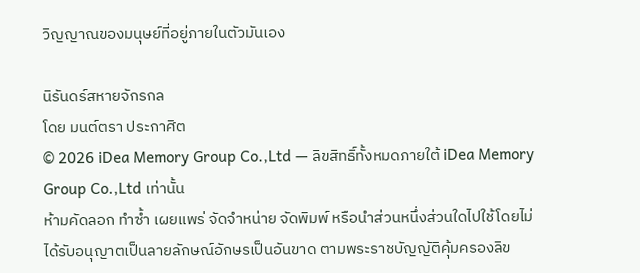วิญญาณของมนุษย์ที่อยู่ภายในตัวมันเอง

นิรันดร์สหายจักรกล
โดย มนต์ตรา ประกาศิต
© 2026 iDea Memory Group Co.,Ltd — ลิขสิทธิ์ทั้งหมดภายใต้ iDea Memory Group Co.,Ltd เท่านั้น
ห้ามคัดลอก ทำซ้ำ เผยแพร่ จัดจำหน่าย จัดพิมพ์ หรือนำส่วนหนึ่งส่วนใดไปใช้โดยไม่ได้รับอนุญาตเป็นลายลักษณ์อักษรเป็นอันขาด ตามพระราชบัญญัติคุ้มครองลิข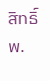สิทธิ์ พ.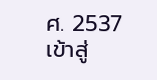ศ. 2537
เข้าสู่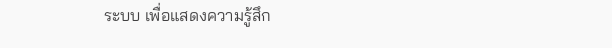ระบบ เพื่อแสดงความรู้สึก